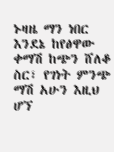ኑዛዜ ማን ነበር እንደኔ ከየፅዋው ቀማሽ ከጭን ሸለቆ ስር፣ የገነት ምንጭ ማሽ አሁን እዚህ ሆኘ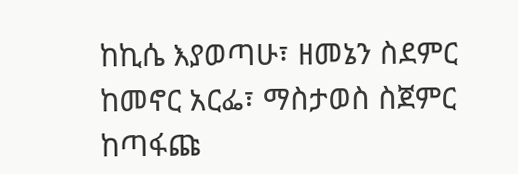ከኪሴ እያወጣሁ፣ ዘመኔን ስደምር ከመኖር አርፌ፣ ማስታወስ ስጀምር ከጣፋጩ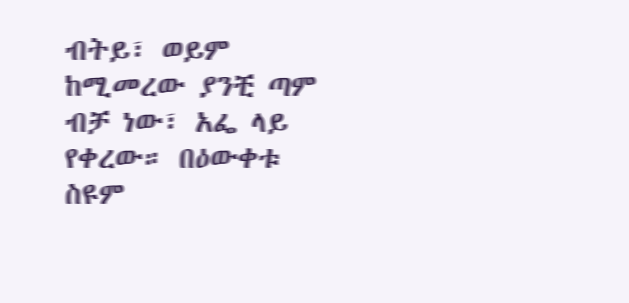ብትይ፣ ወይም ከሚመረው ያንቺ ጣም ብቻ ነው፣ አፌ ላይ የቀረው። በዕውቀቱ ስዩም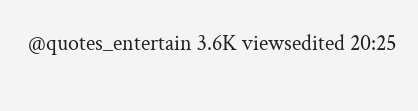@quotes_entertain 3.6K viewsedited 20:25